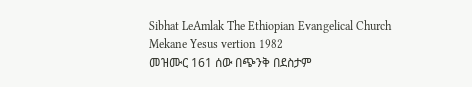Sibhat LeAmlak The Ethiopian Evangelical Church Mekane Yesus vertion 1982
መዝሙር 161 ሰው በጭንቅ በደስታም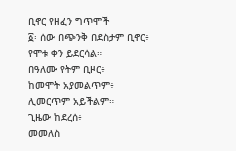ቢኖር የዘፈን ግጥሞች
፩፡ ሰው በጭንቅ በደስታም ቢኖር፥
የሞቱ ቀን ይደርሳል።
በዓለሙ የትም ቢዞር፥
ከመሞት አያመልጥም፥
ሊመርጥም አይችልም።
ጊዜው ከደረሰ፥
መመለስ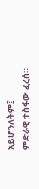አይሆንለትም፤
ምድራዊ ተስፋው ፈረሰ።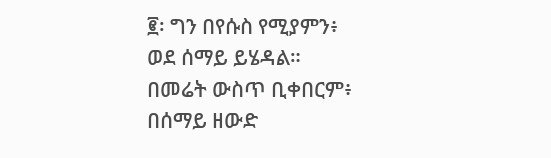፪፡ ግን በየሱስ የሚያምን፥
ወደ ሰማይ ይሄዳል።
በመሬት ውስጥ ቢቀበርም፥
በሰማይ ዘውድ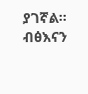ያገኛል።
ብፅእናን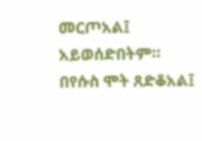መርጦአል፤
አይወሰድበትም።
በየሱስ ሞት ጸድቆአል፤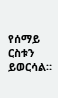የሰማይ ርስቱን ይወርሳል።